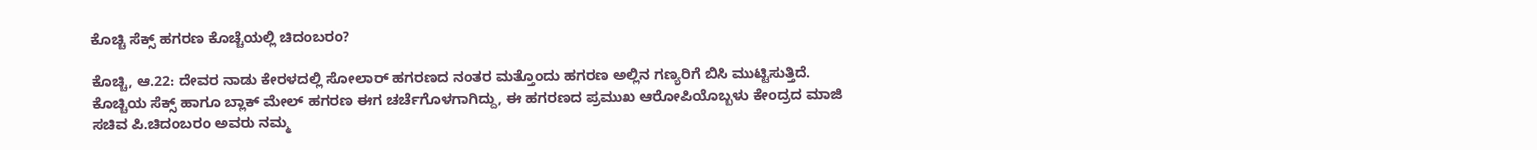ಕೊಚ್ಚಿ ಸೆಕ್ಸ್ ಹಗರಣ ಕೊಚ್ಚೆಯಲ್ಲಿ ಚಿದಂಬರಂ?

ಕೊಚ್ಚಿ, ಆ.22: ದೇವರ ನಾಡು ಕೇರಳದಲ್ಲಿ ಸೋಲಾರ್ ಹಗರಣದ ನಂತರ ಮತ್ತೊಂದು ಹಗರಣ ಅಲ್ಲಿನ ಗಣ್ಯರಿಗೆ ಬಿಸಿ ಮುಟ್ಟಿಸುತ್ತಿದೆ. ಕೊಚ್ಚಿಯ ಸೆಕ್ಸ್ ಹಾಗೂ ಬ್ಲಾಕ್ ಮೇಲ್ ಹಗರಣ ಈಗ ಚರ್ಚೆಗೊಳಗಾಗಿದ್ದು, ಈ ಹಗರಣದ ಪ್ರಮುಖ ಆರೋಪಿಯೊಬ್ಬಳು ಕೇಂದ್ರದ ಮಾಜಿ ಸಚಿವ ಪಿ.ಚಿದಂಬರಂ ಅವರು ನಮ್ಮ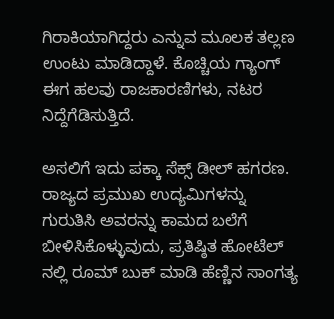ಗಿರಾಕಿಯಾಗಿದ್ದರು ಎನ್ನುವ ಮೂಲಕ ತಲ್ಲಣ ಉಂಟು ಮಾಡಿದ್ದಾಳೆ. ಕೊಚ್ಚಿಯ ಗ್ಯಾಂಗ್ ಈಗ ಹಲವು ರಾಜಕಾರಣಿಗಳು, ನಟರ ನಿದ್ದೆಗೆಡಿಸುತ್ತಿದೆ.

ಅಸಲಿಗೆ ಇದು ಪಕ್ಕಾ ಸೆಕ್ಸ್ ಡೀಲ್ ಹಗರಣ. ರಾಜ್ಯದ ಪ್ರಮುಖ ಉದ್ಯಮಿಗಳನ್ನು ಗುರುತಿಸಿ ಅವರನ್ನು ಕಾಮದ ಬಲೆಗೆ ಬೀಳಿಸಿಕೊಳ್ಳುವುದು, ಪ್ರತಿಷ್ಠಿತ ಹೋಟೆಲ್ ನಲ್ಲಿ ರೂಮ್ ಬುಕ್ ಮಾಡಿ ಹೆಣ್ಣಿನ ಸಾಂಗತ್ಯ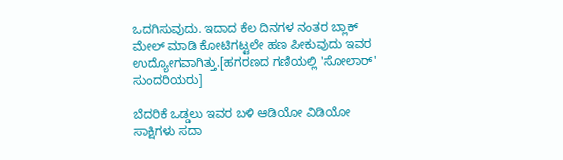ಒದಗಿಸುವುದು. ಇದಾದ ಕೆಲ ದಿನಗಳ ನಂತರ ಬ್ಲಾಕ್ ಮೇಲ್ ಮಾಡಿ ಕೋಟಿಗಟ್ಟಲೇ ಹಣ ಪೀಕುವುದು ಇವರ ಉದ್ಯೋಗವಾಗಿತ್ತು.[ಹಗರಣದ ಗಣಿಯಲ್ಲಿ 'ಸೋಲಾರ್' ಸುಂದರಿಯರು]

ಬೆದರಿಕೆ ಒಡ್ಡಲು ಇವರ ಬಳಿ ಆಡಿಯೋ ವಿಡಿಯೋ ಸಾಕ್ಷಿಗಳು ಸದಾ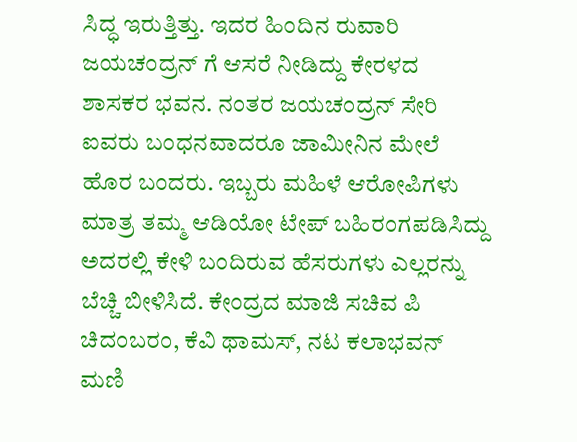ಸಿದ್ಧ ಇರುತ್ತಿತ್ತು. ಇದರ ಹಿಂದಿನ ರುವಾರಿ ಜಯಚಂದ್ರನ್ ಗೆ ಆಸರೆ ನೀಡಿದ್ದು ಕೇರಳದ ಶಾಸಕರ ಭವನ. ನಂತರ ಜಯಚಂದ್ರನ್ ಸೇರಿ ಐವರು ಬಂಧನವಾದರೂ ಜಾಮೀನಿನ ಮೇಲೆ ಹೊರ ಬಂದರು. ಇಬ್ಬರು ಮಹಿಳೆ ಆರೋಪಿಗಳು ಮಾತ್ರ ತಮ್ಮ ಆಡಿಯೋ ಟೇಪ್ ಬಹಿರಂಗಪಡಿಸಿದ್ದು ಅದರಲ್ಲಿ ಕೇಳಿ ಬಂದಿರುವ ಹೆಸರುಗಳು ಎಲ್ಲರನ್ನು ಬೆಚ್ಚಿ ಬೀಳಿಸಿದೆ. ಕೇಂದ್ರದ ಮಾಜಿ ಸಚಿವ ಪಿ ಚಿದಂಬರಂ, ಕೆವಿ ಥಾಮಸ್, ನಟ ಕಲಾಭವನ್ ಮಣಿ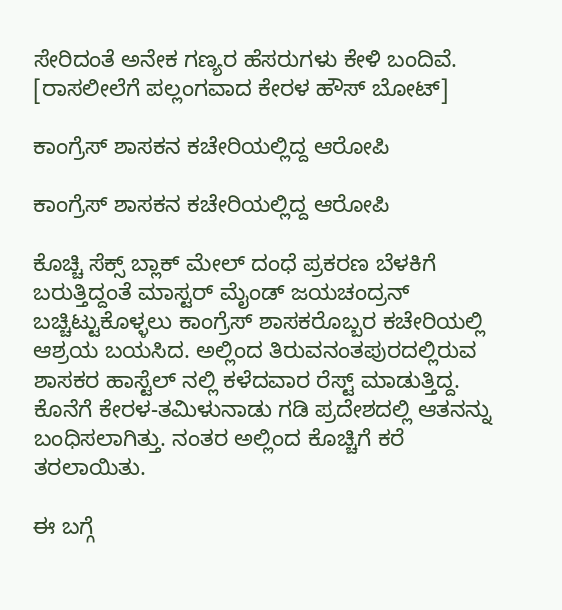ಸೇರಿದಂತೆ ಅನೇಕ ಗಣ್ಯರ ಹೆಸರುಗಳು ಕೇಳಿ ಬಂದಿವೆ. [ರಾಸಲೀಲೆಗೆ ಪಲ್ಲಂಗವಾದ ಕೇರಳ ಹೌಸ್ ಬೋಟ್]

ಕಾಂಗ್ರೆಸ್ ಶಾಸಕನ ಕಚೇರಿಯಲ್ಲಿದ್ದ ಆರೋಪಿ

ಕಾಂಗ್ರೆಸ್ ಶಾಸಕನ ಕಚೇರಿಯಲ್ಲಿದ್ದ ಆರೋಪಿ

ಕೊಚ್ಚಿ ಸೆಕ್ಸ್ ಬ್ಲಾಕ್ ಮೇಲ್ ದಂಧೆ ಪ್ರಕರಣ ಬೆಳಕಿಗೆ ಬರುತ್ತಿದ್ದಂತೆ ಮಾಸ್ಟರ್ ಮೈಂಡ್ ಜಯಚಂದ್ರನ್ ಬಚ್ಚಿಟ್ಟುಕೊಳ್ಳಲು ಕಾಂಗ್ರೆಸ್ ಶಾಸಕರೊಬ್ಬರ ಕಚೇರಿಯಲ್ಲಿ ಆಶ್ರಯ ಬಯಸಿದ. ಅಲ್ಲಿಂದ ತಿರುವನಂತಪುರದಲ್ಲಿರುವ ಶಾಸಕರ ಹಾಸ್ಟೆಲ್ ನಲ್ಲಿ ಕಳೆದವಾರ ರೆಸ್ಟ್ ಮಾಡುತ್ತಿದ್ದ. ಕೊನೆಗೆ ಕೇರಳ-ತಮಿಳುನಾಡು ಗಡಿ ಪ್ರದೇಶದಲ್ಲಿ ಆತನನ್ನು ಬಂಧಿಸಲಾಗಿತ್ತು. ನಂತರ ಅಲ್ಲಿಂದ ಕೊಚ್ಚಿಗೆ ಕರೆ ತರಲಾಯಿತು.

ಈ ಬಗ್ಗೆ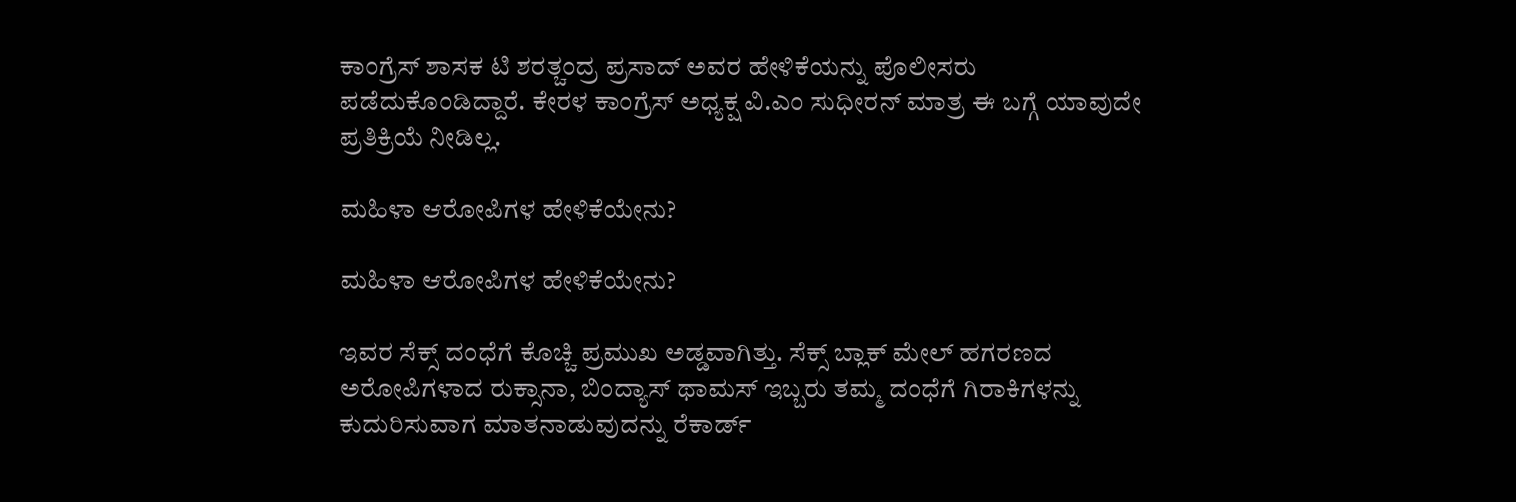ಕಾಂಗ್ರೆಸ್ ಶಾಸಕ ಟಿ ಶರತ್ಚಂದ್ರ ಪ್ರಸಾದ್ ಅವರ ಹೇಳಿಕೆಯನ್ನು ಪೊಲೀಸರು ಪಡೆದುಕೊಂಡಿದ್ದಾರೆ. ಕೇರಳ ಕಾಂಗ್ರೆಸ್ ಅಧ್ಯಕ್ಷ ವಿ.ಎಂ ಸುಧೀರನ್ ಮಾತ್ರ ಈ ಬಗ್ಗೆ ಯಾವುದೇ ಪ್ರತಿಕ್ರಿಯೆ ನೀಡಿಲ್ಲ.

ಮಹಿಳಾ ಆರೋಪಿಗಳ ಹೇಳಿಕೆಯೇನು?

ಮಹಿಳಾ ಆರೋಪಿಗಳ ಹೇಳಿಕೆಯೇನು?

ಇವರ ಸೆಕ್ಸ್ ದಂಧೆಗೆ ಕೊಚ್ಚಿ ಪ್ರಮುಖ ಅಡ್ಡವಾಗಿತ್ತು. ಸೆಕ್ಸ್ ಬ್ಲಾಕ್ ಮೇಲ್ ಹಗರಣದ ಅರೋಪಿಗಳಾದ ರುಕ್ಸಾನಾ, ಬಿಂದ್ಯಾಸ್ ಥಾಮಸ್ ಇಬ್ಬರು ತಮ್ಮ ದಂಧೆಗೆ ಗಿರಾಕಿಗಳನ್ನು ಕುದುರಿಸುವಾಗ ಮಾತನಾಡುವುದನ್ನು ರೆಕಾರ್ಡ್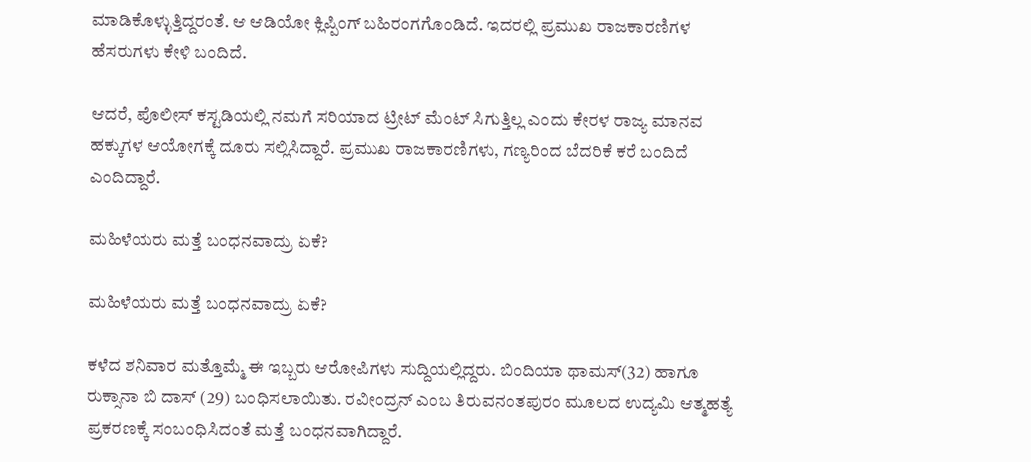ಮಾಡಿಕೊಳ್ಳುತ್ತಿದ್ದರಂತೆ. ಆ ಆಡಿಯೋ ಕ್ಲಿಪ್ಪಿಂಗ್ ಬಹಿರಂಗಗೊಂಡಿದೆ. ಇದರಲ್ಲಿ ಪ್ರಮುಖ ರಾಜಕಾರಣಿಗಳ ಹೆಸರುಗಳು ಕೇಳಿ ಬಂದಿದೆ.

ಆದರೆ, ಪೊಲೀಸ್ ಕಸ್ಟಡಿಯಲ್ಲಿ ನಮಗೆ ಸರಿಯಾದ ಟ್ರೀಟ್ ಮೆಂಟ್ ಸಿಗುತ್ತಿಲ್ಲ ಎಂದು ಕೇರಳ ರಾಜ್ಯ ಮಾನವ ಹಕ್ಕುಗಳ ಆಯೋಗಕ್ಕೆ ದೂರು ಸಲ್ಲಿಸಿದ್ದಾರೆ. ಪ್ರಮುಖ ರಾಜಕಾರಣಿಗಳು, ಗಣ್ಯರಿಂದ ಬೆದರಿಕೆ ಕರೆ ಬಂದಿದೆ ಎಂದಿದ್ದಾರೆ.

ಮಹಿಳೆಯರು ಮತ್ತೆ ಬಂಧನವಾದ್ರು ಏಕೆ?

ಮಹಿಳೆಯರು ಮತ್ತೆ ಬಂಧನವಾದ್ರು ಏಕೆ?

ಕಳೆದ ಶನಿವಾರ ಮತ್ತೊಮ್ಮೆ ಈ ಇಬ್ಬರು ಆರೋಪಿಗಳು ಸುದ್ದಿಯಲ್ಲಿದ್ದರು. ಬಿಂದಿಯಾ ಥಾಮಸ್(32) ಹಾಗೂ ರುಕ್ಸಾನಾ ಬಿ ದಾಸ್ (29) ಬಂಧಿಸಲಾಯಿತು. ರವೀಂದ್ರನ್ ಎಂಬ ತಿರುವನಂತಪುರಂ ಮೂಲದ ಉದ್ಯಮಿ ಆತ್ಮಹತ್ಯೆ ಪ್ರಕರಣಕ್ಕೆ ಸಂಬಂಧಿಸಿದಂತೆ ಮತ್ತೆ ಬಂಧನವಾಗಿದ್ದಾರೆ.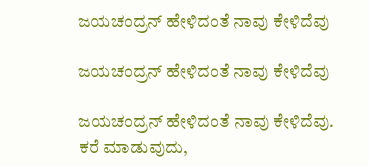ಜಯಚಂದ್ರನ್ ಹೇಳಿದಂತೆ ನಾವು ಕೇಳಿದೆವು

ಜಯಚಂದ್ರನ್ ಹೇಳಿದಂತೆ ನಾವು ಕೇಳಿದೆವು

ಜಯಚಂದ್ರನ್ ಹೇಳಿದಂತೆ ನಾವು ಕೇಳಿದೆವು. ಕರೆ ಮಾಡುವುದು,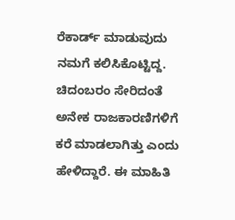ರೆಕಾರ್ಡ್ ಮಾಡುವುದು ನಮಗೆ ಕಲಿಸಿಕೊಟ್ಟಿದ್ದ. ಚಿದಂಬರಂ ಸೇರಿದಂತೆ ಅನೇಕ ರಾಜಕಾರಣಿಗಳಿಗೆ ಕರೆ ಮಾಡಲಾಗಿತ್ತು ಎಂದು ಹೇಳಿದ್ದಾರೆ. ಈ ಮಾಹಿತಿ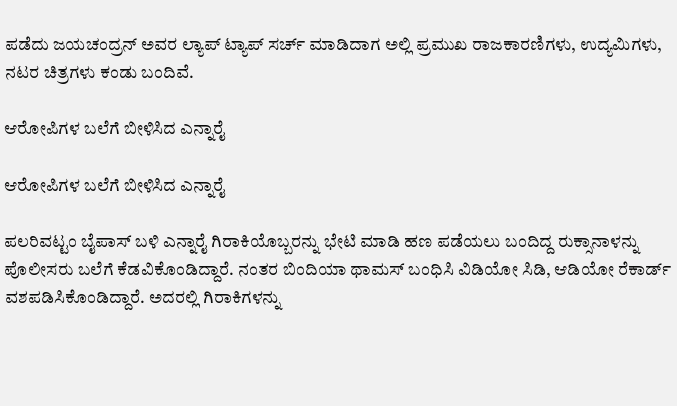ಪಡೆದು ಜಯಚಂದ್ರನ್ ಅವರ ಲ್ಯಾಪ್ ಟ್ಯಾಪ್ ಸರ್ಚ್ ಮಾಡಿದಾಗ ಅಲ್ಲಿ ಪ್ರಮುಖ ರಾಜಕಾರಣಿಗಳು, ಉದ್ಯಮಿಗಳು, ನಟರ ಚಿತ್ರಗಳು ಕಂಡು ಬಂದಿವೆ.

ಆರೋಪಿಗಳ ಬಲೆಗೆ ಬೀಳಿಸಿದ ಎನ್ನಾರೈ

ಆರೋಪಿಗಳ ಬಲೆಗೆ ಬೀಳಿಸಿದ ಎನ್ನಾರೈ

ಪಲರಿವಟ್ಟಂ ಬೈಪಾಸ್ ಬಳಿ ಎನ್ನಾರೈ ಗಿರಾಕಿಯೊಬ್ಬರನ್ನು ಭೇಟಿ ಮಾಡಿ ಹಣ ಪಡೆಯಲು ಬಂದಿದ್ದ ರುಕ್ಸಾನಾಳನ್ನು ಪೊಲೀಸರು ಬಲೆಗೆ ಕೆಡವಿಕೊಂಡಿದ್ದಾರೆ. ನಂತರ ಬಿಂದಿಯಾ ಥಾಮಸ್ ಬಂಧಿಸಿ ವಿಡಿಯೋ ಸಿಡಿ, ಆಡಿಯೋ ರೆಕಾರ್ಡ್ ವಶಪಡಿಸಿಕೊಂಡಿದ್ದಾರೆ. ಅದರಲ್ಲಿ ಗಿರಾಕಿಗಳನ್ನು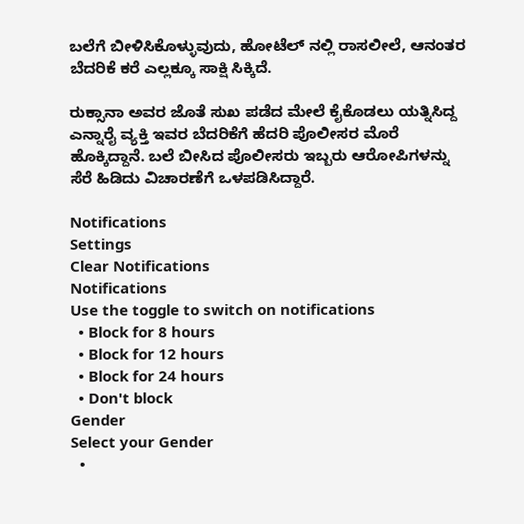ಬಲೆಗೆ ಬೀಳಿಸಿಕೊಳ್ಳುವುದು, ಹೋಟೆಲ್ ನಲ್ಲಿ ರಾಸಲೀಲೆ, ಆನಂತರ ಬೆದರಿಕೆ ಕರೆ ಎಲ್ಲಕ್ಕೂ ಸಾಕ್ಷಿ ಸಿಕ್ಕಿದೆ.

ರುಕ್ಸಾನಾ ಅವರ ಜೊತೆ ಸುಖ ಪಡೆದ ಮೇಲೆ ಕೈಕೊಡಲು ಯತ್ನಿಸಿದ್ದ ಎನ್ನಾರೈ ವ್ಯಕ್ತಿ ಇವರ ಬೆದರಿಕೆಗೆ ಹೆದರಿ ಪೊಲೀಸರ ಮೊರೆ ಹೊಕ್ಕಿದ್ದಾನೆ. ಬಲೆ ಬೀಸಿದ ಪೊಲೀಸರು ಇಬ್ಬರು ಆರೋಪಿಗಳನ್ನು ಸೆರೆ ಹಿಡಿದು ವಿಚಾರಣೆಗೆ ಒಳಪಡಿಸಿದ್ದಾರೆ.

Notifications
Settings
Clear Notifications
Notifications
Use the toggle to switch on notifications
  • Block for 8 hours
  • Block for 12 hours
  • Block for 24 hours
  • Don't block
Gender
Select your Gender
  •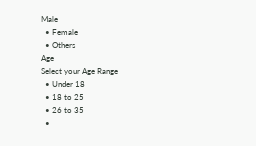Male
  • Female
  • Others
Age
Select your Age Range
  • Under 18
  • 18 to 25
  • 26 to 35
  •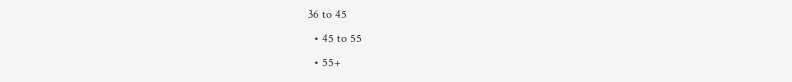36 to 45
  • 45 to 55
  • 55+